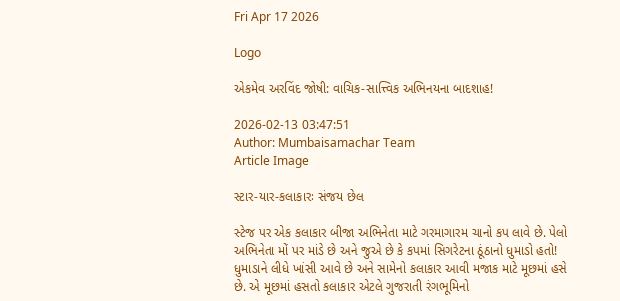Fri Apr 17 2026

Logo

એકમેવ અરવિંદ જોષી: વાચિક-સાત્ત્વિક અભિનયના બાદશાહ!

2026-02-13 03:47:51
Author: Mumbaisamachar Team
Article Image

સ્ટાર-યાર-કલાકારઃ સંજય છેલ

સ્ટેજ પર એક કલાકાર બીજા અભિનેતા માટે ગરમાગારમ ચાનો કપ લાવે છે. પેલો અભિનેતા મોં પર માંડે છે અને જુએ છે કે કપમાં સિગરેટના ઠૂંઠાનો ધુમાડો હતો! ધુમાડાને લીધે ખાંસી આવે છે અને સામેનો કલાકાર આવી મજાક માટે મૂછમાં હસે છે. એ મૂછમાં હસતો કલાકાર એટલે ગુજરાતી રંગભૂમિનો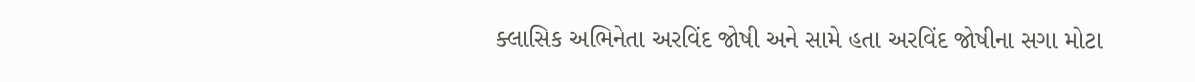ક્લાસિક અભિનેતા અરવિંદ જોષી અને સામે હતા અરવિંદ જોષીના સગા મોટા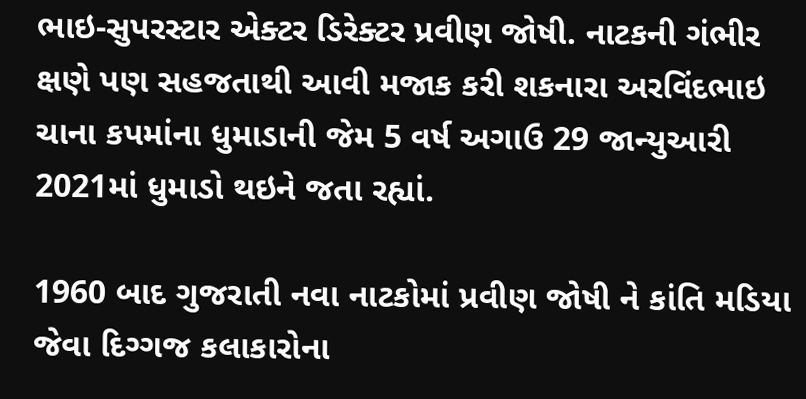ભાઇ-સુપરસ્ટાર એક્ટર ડિરેક્ટર પ્રવીણ જોષી. નાટકની ગંભીર ક્ષણે પણ સહજતાથી આવી મજાક કરી શકનારા અરવિંદભાઇ ચાના કપમાંના ધુમાડાની જેમ 5 વર્ષ અગાઉ 29 જાન્યુઆરી 2021માં ધુમાડો થઇને જતા રહ્યાં.

1960 બાદ ગુજરાતી નવા નાટકોમાં પ્રવીણ જોષી ને કાંતિ મડિયા જેવા દિગ્ગજ કલાકારોના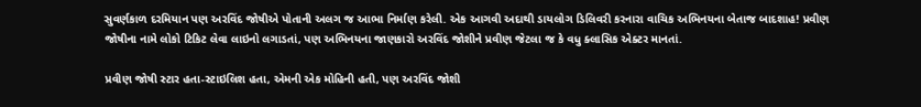સુવર્ણકાળ દરમિયાન પણ અરવિંદ જોષીએ પોતાની અલગ જ આભા નિર્માણ કરેલી. એક આગવી અદાથી ડાયલોગ ડિલિવરી કરનારા વાચિક અભિનયના બેતાજ બાદશાહ! પ્રવીણ જોષીના નામે લોકો ટિકિટ લેવા લાઇનો લગાડતાં, પણ અભિનયના જાણકારો અરવિંદ જોશીને પ્રવીણ જેટલા જ કે વધુ ક્લાસિક એક્ટર માનતાં.

પ્રવીણ જોષી સ્ટાર હતા-સ્ટાઇલિશ હતા, એમની એક મોહિની હતી, પણ અરવિંદ જોશી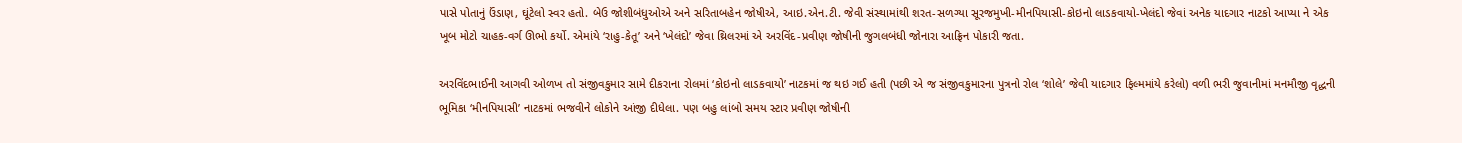પાસે પોતાનું ઉંડાણ, ઘૂંટેલો સ્વર હતો. બેઉ જોશીબંધુઓએ અને સરિતાબહેન જોષીએ, આઇ.એન.ટી. જેવી સંસ્થામાંથી શરત-સળગ્યા સૂરજમુખી-મીનપિયાસી-કોઇનો લાડકવાયો-ખેલંદો જેવાં અનેક યાદગાર નાટકો આપ્યા ને એક ખૂબ મોટો ચાહક-વર્ગ ઊભો કર્યો. એમાંયે ‘રાહુ-કેતૂ’ અને ‘ખેલંદો’ જેવા થ્રિલરમાં એ અરવિંદ-પ્રવીણ જોષીની જુગલબંધી જોનારા આફ્રિન પોકારી જતા.

અરવિંદભાઈની આગવી ઓળખ તો સંજીવકુમાર સામે દીકરાના રોલમાં ‘કોઇનો લાડકવાયો’ નાટકમાં જ થઇ ગઈ હતી (પછી એ જ સંજીવકુમારના પુત્રનો રોલ ‘શોલે’ જેવી યાદગાર ફિલ્મમાંયે કરેલો) વળી ભરી જુવાનીમાં મનમૌજી વૃદ્ધની ભૂમિકા ‘મીનપિયાસી’ નાટકમાં ભજવીને લોકોને આંજી દીધેલા. પણ બહુ લાંબો સમય સ્ટાર પ્રવીણ જોષીની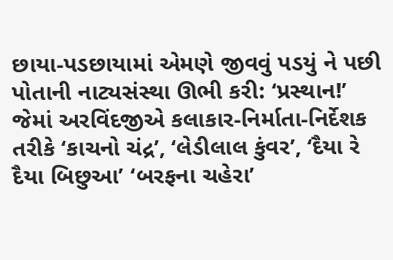છાયા-પડછાયામાં એમણે જીવવું પડયું ને પછી પોતાની નાટ્યસંસ્થા ઊભી કરી: ‘પ્રસ્થાન!’ જેમાં અરવિંદજીએ કલાકાર-નિર્માતા-નિર્દેશક તરીકે ‘કાચનો ચંદ્ર’, ‘લેડીલાલ કુંવર’, ‘દૈયા રે દૈયા બિછુઆ’ ‘બરફના ચહેરા’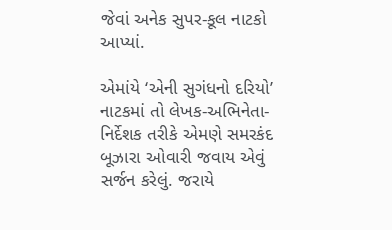જેવાં અનેક સુપર-કૂલ નાટકો આપ્યાં.

એમાંયે ‘એની સુગંધનો દરિયો’ નાટકમાં તો લેખક-અભિનેતા-નિર્દેશક તરીકે એમણે સમરકંદ બૂઝારા ઓવારી જવાય એવું સર્જન કરેલું. જરાયે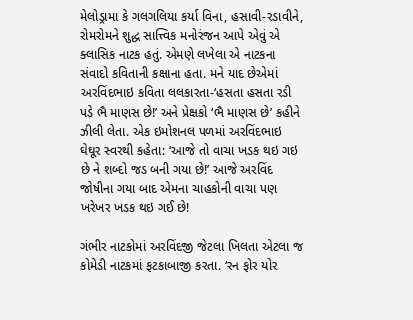મેલોડ્રામા કે ગલગલિયા કર્યા વિના, હસાવી-રડાવીને, રોમરોમને શુદ્ધ સાત્ત્વિક મનોરંજન આપે એવું એ ક્લાસિક નાટક હતું. એમણે લખેલા એ નાટકના સંવાદો કવિતાની કક્ષાના હતા. મને યાદ છેએમાં અરવિંદભાઇ કવિતા લલકારતા-‘હસતા હસતા રડી પડે ભૈ માણસ છે!’ અને પ્રેક્ષકો ‘ભૈ માણસ છે’ કહીને ઝીલી લેતા. એક ઇમોશનલ પળમાં અરવિંદભાઇ ઘેઘૂર સ્વરથી કહેતા: ‘આજે તો વાચા ખડક થઇ ગઇ છે ને શબ્દો જડ બની ગયા છે!’ આજે અરવિંદ જોષીના ગયા બાદ એમના ચાહકોની વાચા પણ ખરેખર ખડક થઇ ગઈ છે!

ગંભીર નાટકોમાં અરવિંદજી જેટલા ખિલતા એટલા જ કોમેડી નાટકમાં ફટકાબાજી કરતા. ‘રન ફોર યોર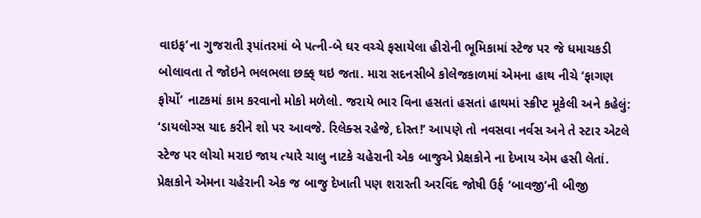વાઇફ’ના ગુજરાતી રૂપાંતરમાં બે પત્ની-બે ઘર વચ્ચે ફસાયેલા હીરોની ભૂમિકામાં સ્ટેજ પર જે ધમાચકડી બોલાવતા તે જોઇને ભલભલા છક્ક્ થઇ જતા. મારા સદનસીબે કોલેજકાળમાં એમના હાથ નીચે ‘ફાગણ ફોર્યો’ નાટકમાં કામ કરવાનો મોકો મળેલો. જરાયે ભાર વિના હસતાં હસતાં હાથમાં સ્ક્રીપ્ટ મૂકેલી અને કહેલું: ‘ડાયલોગ્સ યાદ કરીને શો પર આવજે. રિલેક્સ રહેજે, દોસ્ત!’ આપણે તો નવસવા નર્વસ અને તે સ્ટાર એટલે સ્ટેજ પર લોચો મરાઇ જાય ત્યારે ચાલુ નાટકે ચહેરાની એક બાજુએ પ્રેક્ષકોને ના દેખાય એમ હસી લેતાં. પ્રેક્ષકોને એમના ચહેરાની એક જ બાજુ દેખાતી પણ શરારતી અરવિંદ જોષી ઉર્ફ ‘બાવજી’ની બીજી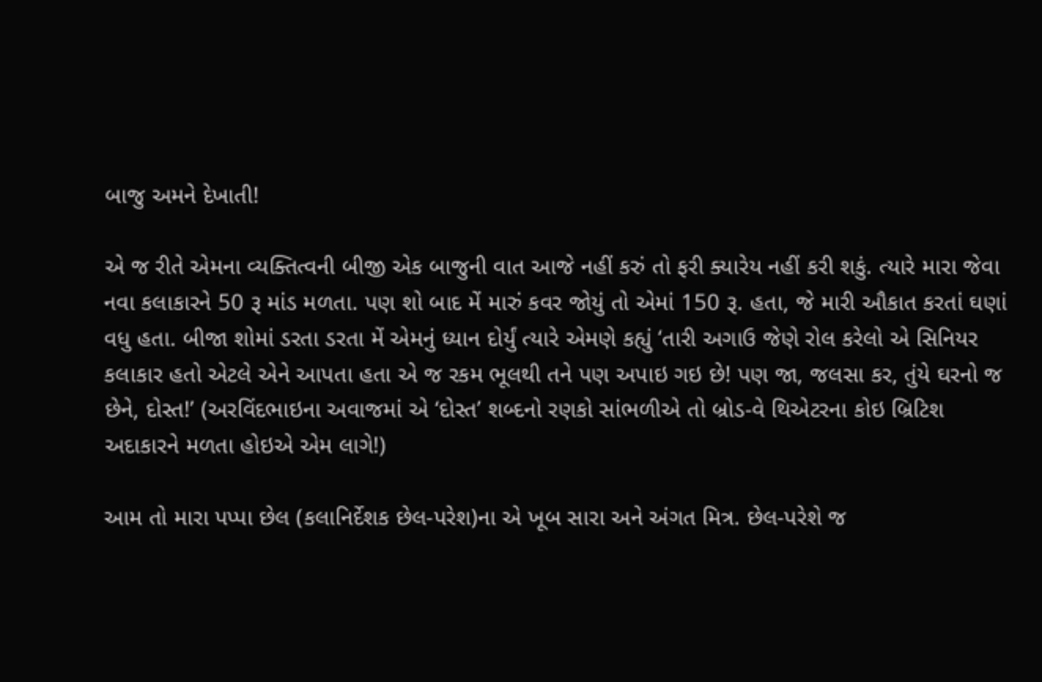બાજુ અમને દેખાતી!

એ જ રીતે એમના વ્યક્તિત્વની બીજી એક બાજુની વાત આજે નહીં કરું તો ફરી ક્યારેય નહીં કરી શકું. ત્યારે મારા જેવા નવા કલાકારને 50 રૂ માંડ મળતા. પણ શો બાદ મેં મારું કવર જોયું તો એમાં 150 રૂ. હતા, જે મારી ઔકાત કરતાં ઘણાં વધુ હતા. બીજા શોમાં ડરતા ડરતા મેં એમનું ધ્યાન દોર્યું ત્યારે એમણે કહ્યું ‘તારી અગાઉ જેણે રોલ કરેલો એ સિનિયર કલાકાર હતો એટલે એને આપતા હતા એ જ રકમ ભૂલથી તને પણ અપાઇ ગઇ છે! પણ જા, જલસા કર, તુંયે ઘરનો જ છેને, દોસ્ત!’ (અરવિંદભાઇના અવાજમાં એ ‘દોસ્ત’ શબ્દનો રણકો સાંભળીએ તો બ્રોડ-વે થિએટરના કોઇ બ્રિટિશ અદાકારને મળતા હોઇએ એમ લાગે!)

આમ તો મારા પપ્પા છેલ (કલાનિર્દેશક છેલ-પરેશ)ના એ ખૂબ સારા અને અંગત મિત્ર. છેલ-પરેશે જ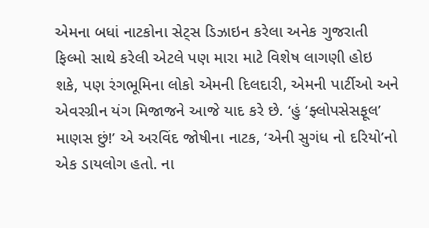એમના બધાં નાટકોના સેટ્સ ડિઝાઇન કરેલા અનેક ગુજરાતી ફિલ્મો સાથે કરેલી એટલે પણ મારા માટે વિશેષ લાગણી હોઇ શકે, પણ રંગભૂમિના લોકો એમની દિલદારી, એમની પાર્ટીઓ અને એવરગ્રીન યંગ મિજાજને આજે યાદ કરે છે. ‘હું ‘ફ્લોપસેસફૂલ’ માણસ છું!’ એ અરવિંદ જોષીના નાટક, ‘એની સુગંધ નો દરિયો’નો એક ડાયલોગ હતો. ના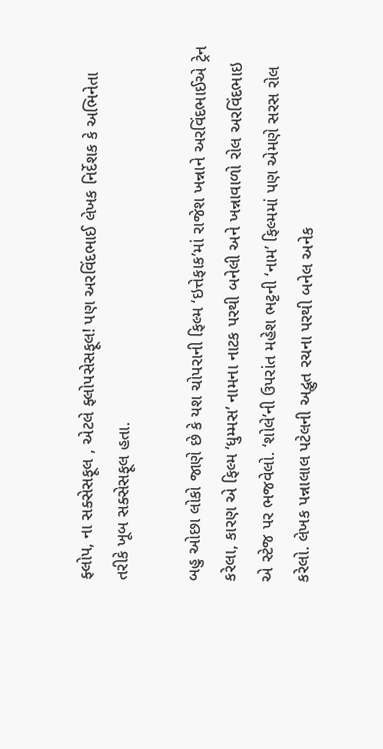ફ્લોપ, ના સક્સેસફૂલ , એટલે ફ્લોપસેસફૂલ! પણ અરવિંદભાઈ લેખક નિર્દેશક કે અભિનેતા તરીકે ખૂબ સક્સેસફૂલ હતા.

બહુ ઓછા લોકો જાણે છે કે યશ ચોપરાની ફિલ્મ ‘ઇત્તેફાક’માં રાજેશ ખન્નાને અરવિંદભાઈએ ટ્રેન કરેલા, કારણ એ ફિલ્મ ‘ધુમ્મસ’ નામના નાટક પરથી બનેલી અને ખન્નાવાળો રોલ અરવિંદભાઇ એ સ્ટેજ પર ભજવેલો. ‘શોલે’ની ઉપરાંત મહેશ ભટ્ટની ‘નામ’ ફિલ્મમાં પણ એમણે સરસ રોલ કરેલો. લેખક પન્નાલાલ પટેલની અદ્ભુત રચના પરથી બનેલ અનેક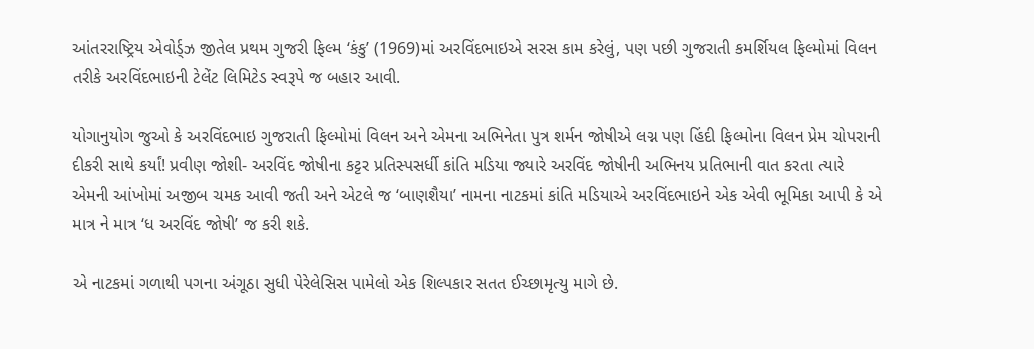આંતરરાષ્ટ્રિય એવોર્ડ્ઝ જીતેલ પ્રથમ ગુજરી ફિલ્મ ‘કંકુ’ (1969)માં અરવિંદભાઇએ સરસ કામ કરેલું, પણ પછી ગુજરાતી કમર્શિયલ ફિલ્મોમાં વિલન તરીકે અરવિંદભાઇની ટેલેંટ લિમિટેડ સ્વરૂપે જ બહાર આવી.

યોગાનુયોગ જુઓ કે અરવિંદભાઇ ગુજરાતી ફિલ્મોમાં વિલન અને એમના અભિનેતા પુત્ર શર્મન જોષીએ લગ્ન પણ હિંદી ફિલ્મોના વિલન પ્રેમ ચોપરાની દીકરી સાથે કર્યાં! પ્રવીણ જોશી- અરવિંદ જોષીના કટ્ટર પ્રતિસ્પસર્ધી કાંતિ મડિયા જ્યારે અરવિંદ જોષીની અભિનય પ્રતિભાની વાત કરતા ત્યારે એમની આંખોમાં અજીબ ચમક આવી જતી અને એટલે જ ‘બાણશૈયા’ નામના નાટકમાં કાંતિ મડિયાએ અરવિંદભાઇને એક એવી ભૂમિકા આપી કે એ માત્ર ને માત્ર ‘ધ અરવિંદ જોષી’ જ કરી શકે.

એ નાટકમાં ગળાથી પગના અંગૂઠા સુધી પેરેલેસિસ પામેલો એક શિલ્પકાર સતત ઈચ્છામૃત્યુ માગે છે.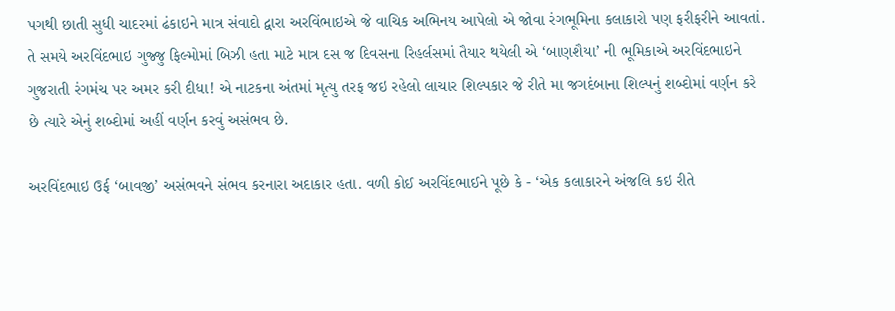પગથી છાતી સુધી ચાદરમાં ઢંકાઇને માત્ર સંવાદો દ્વારા અરવિંભાઇએ જે વાચિક અભિનય આપેલો એ જોવા રંગભૂમિના કલાકારો પણ ફરીફરીને આવતાં. તે સમયે અરવિંદભાઇ ગુજ્જુ ફિલ્મોમાં બિઝી હતા માટે માત્ર દસ જ દિવસના રિહર્લસમાં તૈયાર થયેલી એ ‘બાણશૈયા’ ની ભૂમિકાએ અરવિંદભાઇને ગુજરાતી રંગમંચ પર અમર કરી દીધા! એ નાટકના અંતમાં મૃત્યુ તરફ જઇ રહેલો લાચાર શિલ્પકાર જે રીતે મા જગદંબાના શિલ્પનું શબ્દોમાં વર્ણન કરે છે ત્યારે એનું શબ્દોમાં અહીં વર્ણન કરવું અસંભવ છે.

અરવિંદભાઇ ઉર્ફ ‘બાવજી’ અસંભવને સંભવ કરનારા અદાકાર હતા. વળી કોઈ અરવિંદભાઈને પૂછે કે - ‘એક કલાકારને અંજલિ કઇ રીતે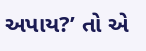અપાય?’ તો એ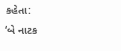કહેતા:
‘બે નાટક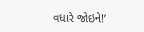વધારે જોઇને!’